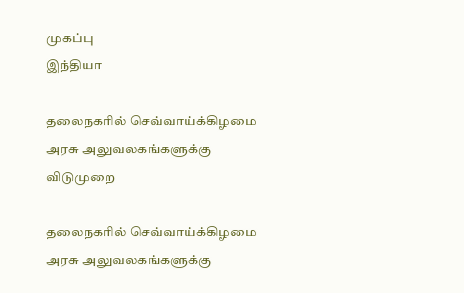முகப்பு
இந்தியா

தலைநகரில் செவ்வாய்க்கிழமை அரசு அலுவலகங்களுக்கு விடுமுறை

தலைநகரில் செவ்வாய்க்கிழமை அரசு அலுவலகங்களுக்கு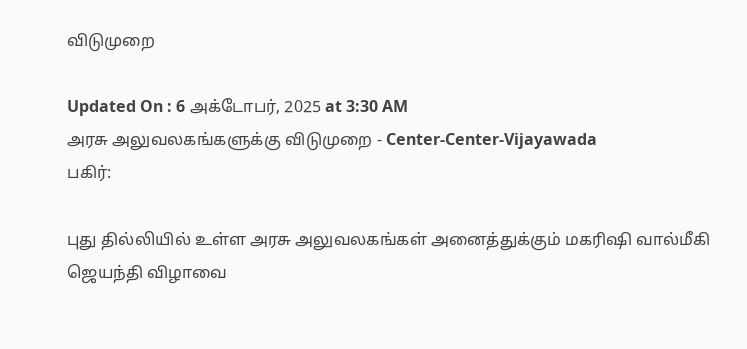விடுமுறை

Updated On : 6 அக்டோபர், 2025 at 3:30 AM
அரசு அலுவலகங்களுக்கு விடுமுறை - Center-Center-Vijayawada
பகிர்:

புது தில்லியில் உள்ள அரசு அலுவலகங்கள் அனைத்துக்கும் மகரிஷி வால்மீகி ஜெயந்தி விழாவை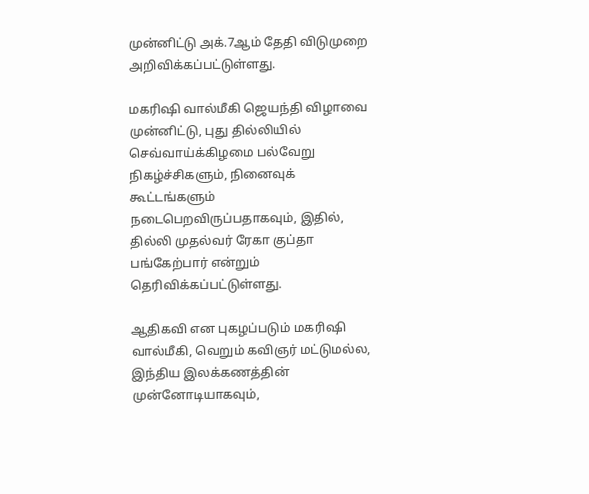முன்னிட்டு அக்.7ஆம் தேதி விடுமுறை அறிவிக்கப்பட்டுள்ளது.

மகரிஷி வால்மீகி ஜெயந்தி விழாவை முன்னிட்டு, புது தில்லியில் செவ்வாய்க்கிழமை பல்வேறு நிகழ்ச்சிகளும், நினைவுக் கூட்டங்களும் நடைபெறவிருப்பதாகவும், இதில், தில்லி முதல்வர் ரேகா குப்தா பங்கேற்பார் என்றும் தெரிவிக்கப்பட்டுள்ளது.

ஆதிகவி என புகழப்படும் மகரிஷி வால்மீகி, வெறும் கவிஞர் மட்டுமல்ல, இந்திய இலக்கணத்தின் முன்னோடியாகவும்,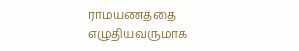ராமயணத்தை எழுதியவருமாக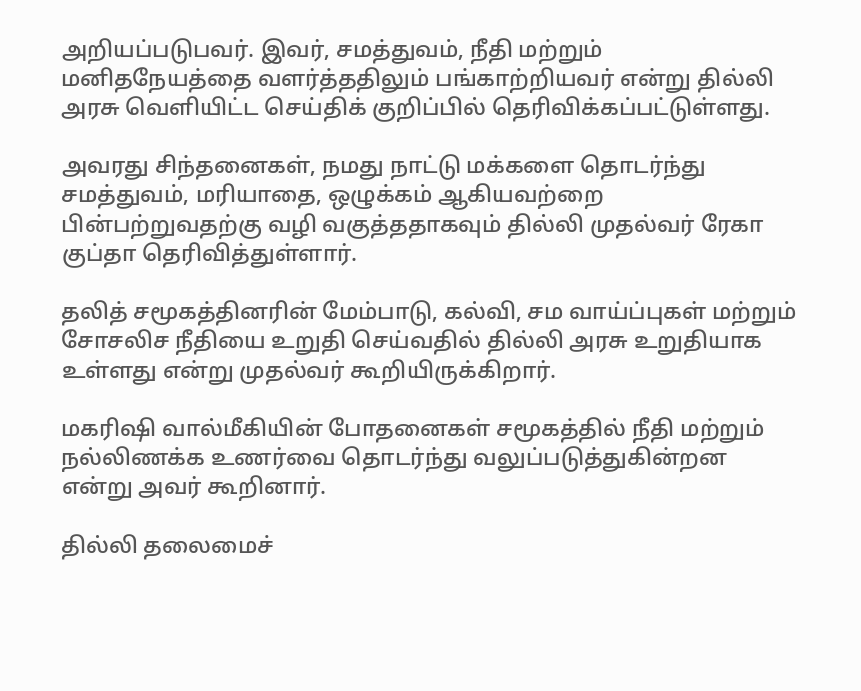அறியப்படுபவர். இவர், சமத்துவம், நீதி மற்றும் மனிதநேயத்தை வளர்த்ததிலும் பங்காற்றியவர் என்று தில்லி அரசு வெளியிட்ட செய்திக் குறிப்பில் தெரிவிக்கப்பட்டுள்ளது.

அவரது சிந்தனைகள், நமது நாட்டு மக்களை தொடர்ந்து சமத்துவம், மரியாதை, ஒழுக்கம் ஆகியவற்றை பின்பற்றுவதற்கு வழி வகுத்ததாகவும் தில்லி முதல்வர் ரேகா குப்தா தெரிவித்துள்ளார்.

தலித் சமூகத்தினரின் மேம்பாடு, கல்வி, சம வாய்ப்புகள் மற்றும் சோசலிச நீதியை உறுதி செய்வதில் தில்லி அரசு உறுதியாக உள்ளது என்று முதல்வர் கூறியிருக்கிறார்.

மகரிஷி வால்மீகியின் போதனைகள் சமூகத்தில் நீதி மற்றும் நல்லிணக்க உணர்வை தொடர்ந்து வலுப்படுத்துகின்றன என்று அவர் கூறினார்.

தில்லி தலைமைச்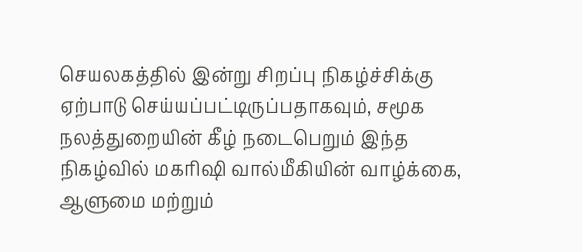செயலகத்தில் இன்று சிறப்பு நிகழ்ச்சிக்கு ஏற்பாடு செய்யப்பட்டிருப்பதாகவும், சமூக நலத்துறையின் கீழ் நடைபெறும் இந்த நிகழ்வில் மகரிஷி வால்மீகியின் வாழ்க்கை, ஆளுமை மற்றும்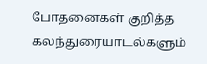போதனைகள் குறித்த கலந்துரையாடல்களும்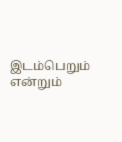இடம்பெறும் என்றும்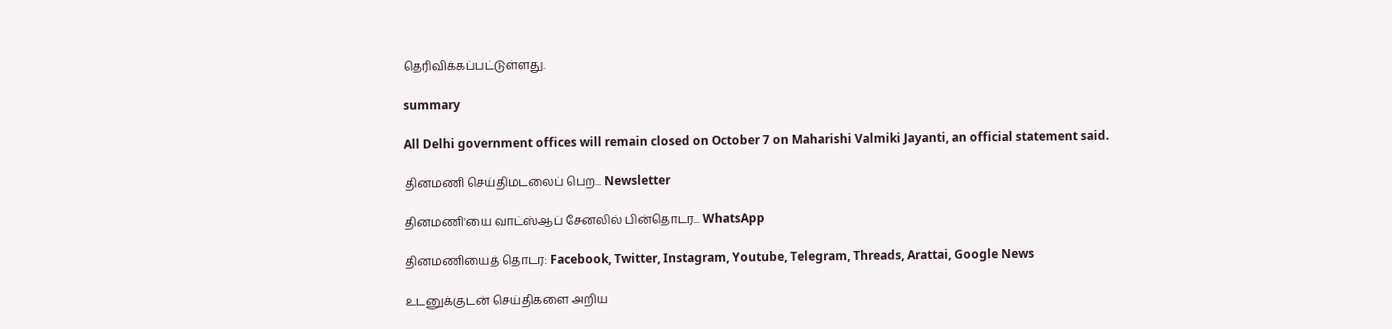தெரிவிக்கப்பட்டுள்ளது.

summary

All Delhi government offices will remain closed on October 7 on Maharishi Valmiki Jayanti, an official statement said.

தினமணி செய்திமடலைப் பெற... Newsletter

தினமணி'யை வாட்ஸ்ஆப் சேனலில் பின்தொடர... WhatsApp

தினமணியைத் தொடர: Facebook, Twitter, Instagram, Youtube, Telegram, Threads, Arattai, Google News

உடனுக்குடன் செய்திகளை அறிய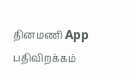தினமணி App பதிவிறக்கம்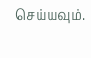செய்யவும்.